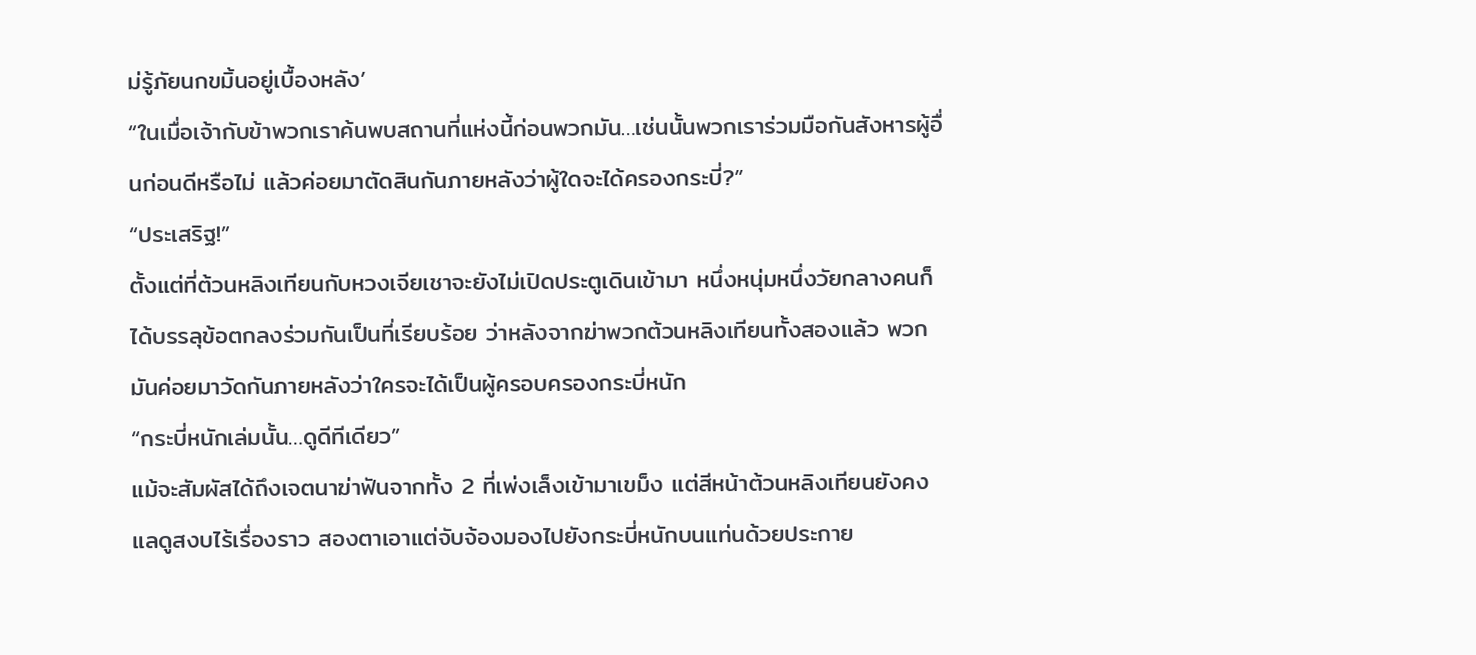ม่รู้ภัยนกขมิ้นอยู่เบื้องหลัง’
“ในเมื่อเจ้ากับข้าพวกเราค้นพบสถานที่แห่งนี้ก่อนพวกมัน…เช่นนั้นพวกเราร่วมมือกันสังหารผู้อื่นก่อนดีหรือไม่ แล้วค่อยมาตัดสินกันภายหลังว่าผู้ใดจะได้ครองกระบี่?”
“ประเสริฐ!”
ตั้งแต่ที่ต้วนหลิงเทียนกับหวงเจียเชาจะยังไม่เปิดประตูเดินเข้ามา หนึ่งหนุ่มหนึ่งวัยกลางคนก็ได้บรรลุข้อตกลงร่วมกันเป็นที่เรียบร้อย ว่าหลังจากฆ่าพวกต้วนหลิงเทียนทั้งสองแล้ว พวกมันค่อยมาวัดกันภายหลังว่าใครจะได้เป็นผู้ครอบครองกระบี่หนัก
“กระบี่หนักเล่มนั้น…ดูดีทีเดียว”
แม้จะสัมผัสได้ถึงเจตนาฆ่าฟันจากทั้ง 2 ที่เพ่งเล็งเข้ามาเขม็ง แต่สีหน้าต้วนหลิงเทียนยังคงแลดูสงบไร้เรื่องราว สองตาเอาแต่จับจ้องมองไปยังกระบี่หนักบนแท่นด้วยประกาย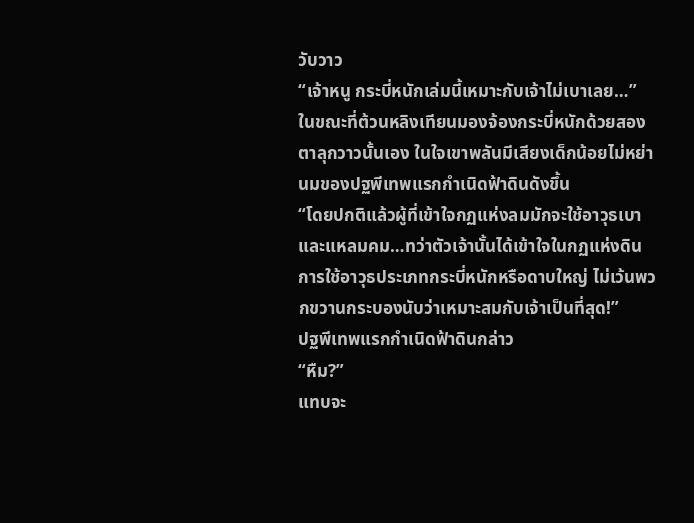วับวาว
“เจ้าหนู กระบี่หนักเล่มนี้เหมาะกับเจ้าไม่เบาเลย…”
ในขณะที่ต้วนหลิงเทียนมองจ้องกระบี่หนักด้วยสองตาลุกวาวนั้นเอง ในใจเขาพลันมีเสียงเด็กน้อยไม่หย่านมของปฐพีเทพแรกกำเนิดฟ้าดินดังขึ้น
“โดยปกติแล้วผู้ที่เข้าใจกฏแห่งลมมักจะใช้อาวุธเบาและแหลมคม…ทว่าตัวเจ้านั้นได้เข้าใจในกฏแห่งดิน การใช้อาวุธประเภทกระบี่หนักหรือดาบใหญ่ ไม่เว้นพวกขวานกระบองนับว่าเหมาะสมกับเจ้าเป็นที่สุด!”
ปฐพีเทพแรกกำเนิดฟ้าดินกล่าว
“หืม?”
แทบจะ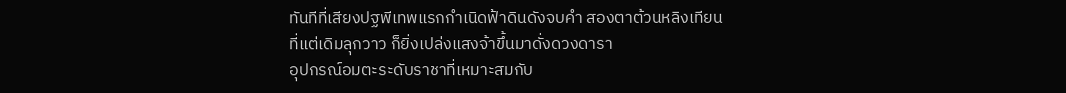ทันทีที่เสียงปฐพีเทพแรกกำเนิดฟ้าดินดังจบคำ สองตาต้วนหลิงเทียนที่แต่เดิมลุกวาว ก็ยิ่งเปล่งแสงจ้าขึ้นมาดั่งดวงดารา
อุปกรณ์อมตะระดับราชาที่เหมาะสมกับ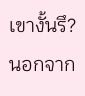เขางั้นรึ?
นอกจาก